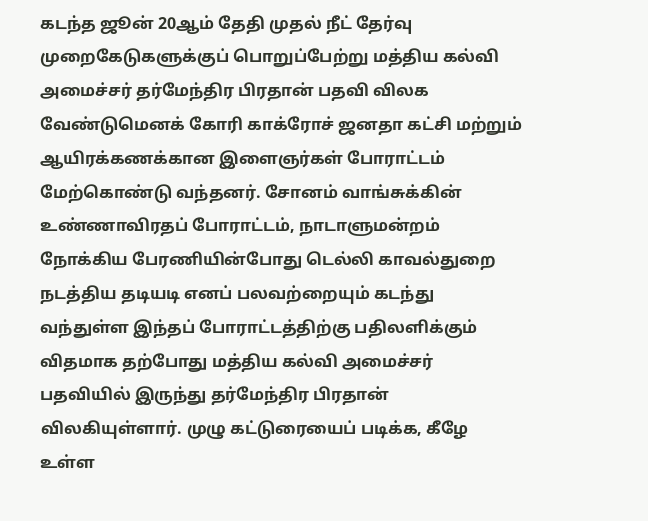கடந்த ஜூன் 20ஆம் தேதி முதல் நீட் தேர்வு முறைகேடுகளுக்குப் பொறுப்பேற்று மத்திய கல்வி அமைச்சர் தர்மேந்திர பிரதான் பதவி விலக வேண்டுமெனக் கோரி காக்ரோச் ஜனதா கட்சி மற்றும் ஆயிரக்கணக்கான இளைஞர்கள் போராட்டம் மேற்கொண்டு வந்தனர். சோனம் வாங்சுக்கின் உண்ணாவிரதப் போராட்டம், நாடாளுமன்றம் நோக்கிய பேரணியின்போது டெல்லி காவல்துறை நடத்திய தடியடி எனப் பலவற்றையும் கடந்து வந்துள்ள இந்தப் போராட்டத்திற்கு பதிலளிக்கும் விதமாக தற்போது மத்திய கல்வி அமைச்சர் பதவியில் இருந்து தர்மேந்திர பிரதான் விலகியுள்ளார். முழு கட்டுரையைப் படிக்க, கீழே உள்ள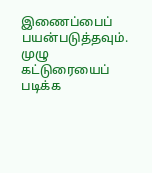இணைப்பைப் பயன்படுத்தவும்.
முழு கட்டுரையைப் படிக்க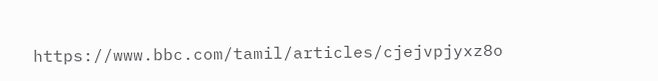https://www.bbc.com/tamil/articles/cjejvpjyxz8o